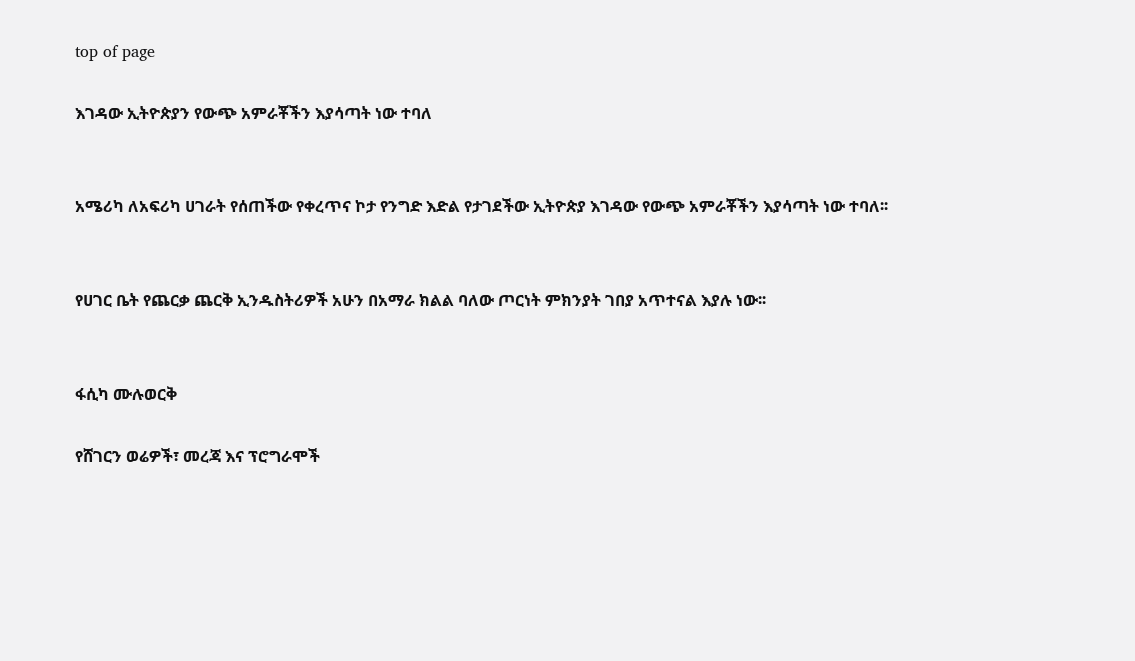top of page

እገዳው ኢትዮጵያን የውጭ አምራቾችን እያሳጣት ነው ተባለ


አሜሪካ ለአፍሪካ ሀገራት የሰጠችው የቀረጥና ኮታ የንግድ እድል የታገደችው ኢትዮጵያ እገዳው የውጭ አምራቾችን እያሳጣት ነው ተባለ፡፡


የሀገር ቤት የጨርቃ ጨርቅ ኢንዱስትሪዎች አሁን በአማራ ክልል ባለው ጦርነት ምክንያት ገበያ አጥተናል እያሉ ነው፡፡


ፋሲካ ሙሉወርቅ

የሸገርን ወሬዎች፣ መረጃ እና ፕሮግራሞች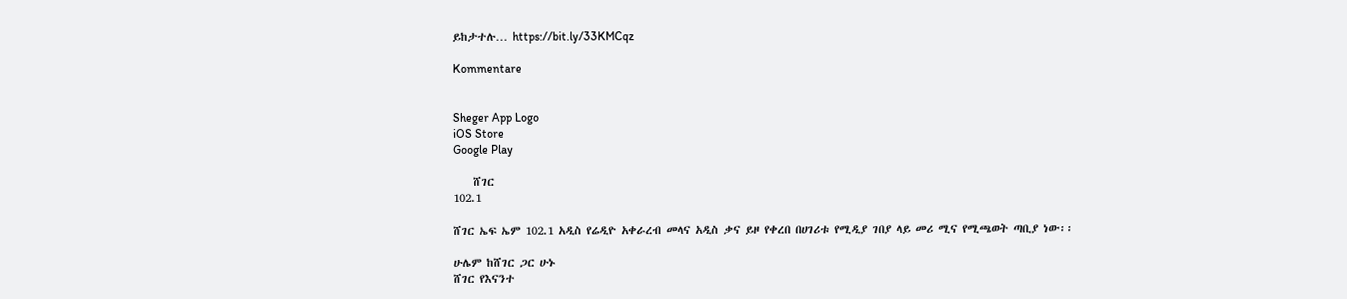ይከታተሉ… https://bit.ly/33KMCqz

Kommentare


Sheger App Logo
iOS Store
Google Play

    ሸገር
102.1

ሸገር ኤፍ ኤም 102.1 አዲስ የሬዲዮ አቀራረብ መላና አዲስ ቃና ይዞ የቀረበ በሀገሪቱ የሚዲያ ገበያ ላይ መሪ ሚና የሚጫወት ጣቢያ ነው፡፡

ሁሌም ከሸገር ጋር ሁኑ
ሸገር የእናንተ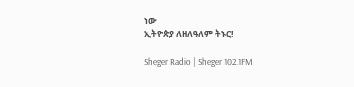ነው
ኢትዮጵያ ለዘለዓለም ትኑር!

Sheger Radio | Sheger 102.1FM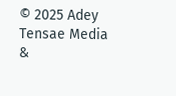© 2025 Adey Tensae Media &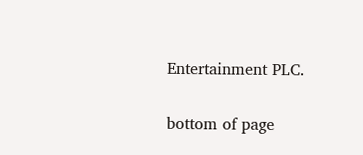Entertainment PLC.

bottom of page